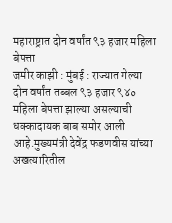महाराष्ट्रात दोन वर्षांत ९३ हजार महिला बेपत्ता
जमीर काझी : मुंबई : राज्यात गेल्या दोन वर्षांत तब्बल ९३ हजार ९४० महिला बेपत्ता झाल्या असल्याची धक्कादायक बाब समोर आली आहे.मुख्यमंत्री देवेंद्र फडणवीस यांच्या अखत्यारितील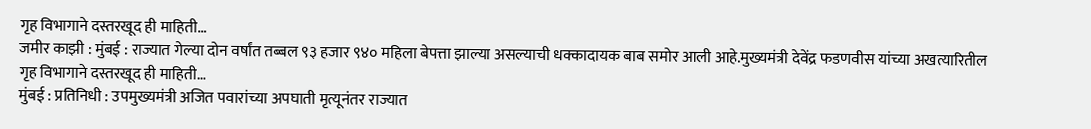गृह विभागाने दस्तरखूद ही माहिती…
जमीर काझी : मुंबई : राज्यात गेल्या दोन वर्षांत तब्बल ९३ हजार ९४० महिला बेपत्ता झाल्या असल्याची धक्कादायक बाब समोर आली आहे.मुख्यमंत्री देवेंद्र फडणवीस यांच्या अखत्यारितील गृह विभागाने दस्तरखूद ही माहिती…
मुंबई : प्रतिनिधी : उपमुख्यमंत्री अजित पवारांच्या अपघाती मृत्यूनंतर राज्यात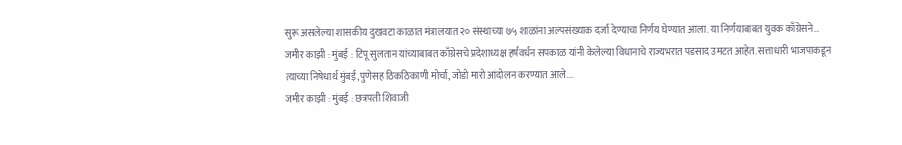सुरू असलेल्या शासकीय दुखवटा काळात मंत्रालयात २० संस्थाच्या ७५ शाळांना अल्पसंख्याक दर्जा देण्याचा निर्णय घेण्यात आला. या निर्णयाबाबत युवक काँग्रेसने…
जमीर काझी : मुंबई : टिपू सुलतान यांच्याबाबत काँग्रेसचे प्रदेशाध्यक्ष हर्षवर्धन सपकाळ यांनी केलेल्या विधानाचे राज्यभरात पडसाद उमटत आहेत. सत्ताधारी भाजपाकडून त्याच्या निषेधार्थ मुंबई,पुणेसह ठिकठिकाणी मोर्चा, जोडो मारो आंदोलन करण्यात आले.…
जमीर काझी : मुंबई : छत्रपती शिवाजी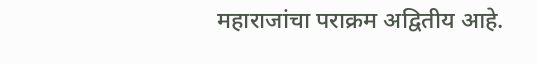महाराजांचा पराक्रम अद्वितीय आहे.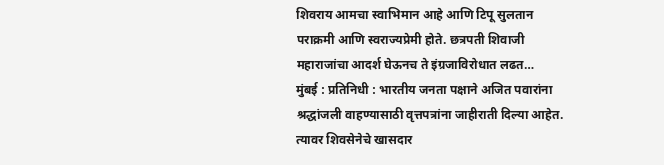शिवराय आमचा स्वाभिमान आहे आणि टिपू सुलतान पराक्रमी आणि स्वराज्यप्रेमी होते. छत्रपती शिवाजी महाराजांचा आदर्श घेऊनच ते इंग्रजाविरोधात लढत…
मुंबई : प्रतिनिधी : भारतीय जनता पक्षाने अजित पवारांना श्रद्धांजली वाहण्यासाठी वृत्तपत्रांना जाहीराती दिल्या आहेत. त्यावर शिवसेनेचे खासदार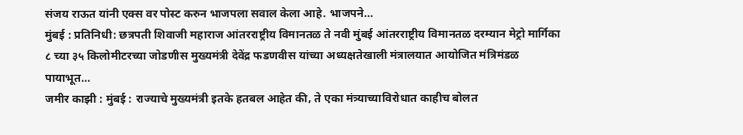संजय राऊत यांनी एक्स वर पोस्ट करुन भाजपला सवाल केला आहे. भाजपने…
मुंबई : प्रतिनिधी: छत्रपती शिवाजी महाराज आंतरराष्ट्रीय विमानतळ ते नवी मुंबई आंतरराष्ट्रीय विमानतळ दरम्यान मेट्रो मार्गिका ८ च्या ३५ किलोमीटरच्या जोडणीस मुख्यमंत्री देवेंद्र फडणवीस यांच्या अध्यक्षतेखाली मंत्रालयात आयोजित मंत्रिमंडळ पायाभूत…
जमीर काझी : मुंबई : राज्याचे मुख्यमंत्री इतके हतबल आहेत की, ते एका मंत्र्याच्याविरोधात काहीच बोलत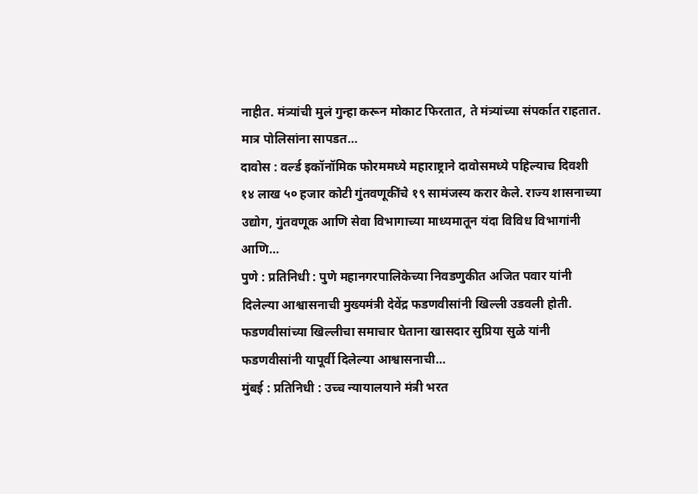नाहीत. मंत्र्यांची मुलं गुन्हा करून मोकाट फिरतात, ते मंत्र्यांच्या संपर्कात राहतात. मात्र पोलिसांना सापडत…
दावोस : वर्ल्ड इकॉनॉमिक फोरममध्ये महाराष्ट्राने दावोसमध्ये पहिल्याच दिवशी १४ लाख ५० हजार कोटी गुंतवणूकींचे १९ सामंजस्य करार केले. राज्य शासनाच्या उद्योग, गुंतवणूक आणि सेवा विभागाच्या माध्यमातून यंदा विविध विभागांनी आणि…
पुणे : प्रतिनिधी : पुणे महानगरपालिकेच्या निवडणुकीत अजित पवार यांनी दिलेल्या आश्वासनाची मुख्यमंत्री देवेंद्र फडणवीसांनी खिल्ली उडवली होती. फडणवीसांच्या खिल्लीचा समाचार घेताना खासदार सुप्रिया सुळे यांनी फडणवीसांनी यापूर्वी दिलेल्या आश्वासनाची…
मुंबई : प्रतिनिधी : उच्च न्यायालयाने मंत्री भरत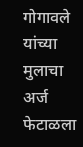गोगावले यांच्या मुलाचा अर्ज फेटाळला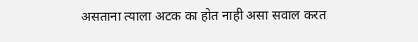असताना त्याला अटक का होत नाही असा सवाल करत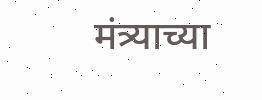मंत्र्याच्या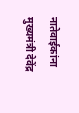नातेवाईकांना मुख्यमंत्री देवेंद्र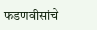फडणवीसांचे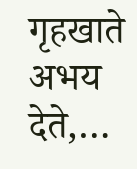गृहखाते अभय देते,…